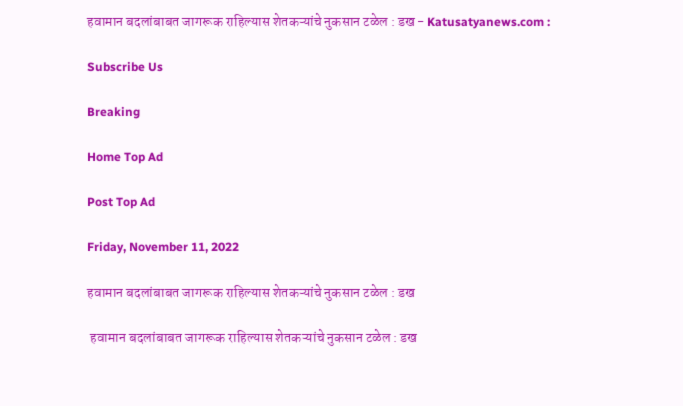हवामान बदलांबाबत जागरूक राहिल्यास शेतकऱ्यांचे नुकसान टळेल : डख - Katusatyanews.com :

Subscribe Us

Breaking

Home Top Ad

Post Top Ad

Friday, November 11, 2022

हवामान बदलांबाबत जागरूक राहिल्यास शेतकऱ्यांचे नुकसान टळेल : डख

 हवामान बदलांबाबत जागरूक राहिल्यास शेतकऱ्यांचे नुकसान टळेल : डख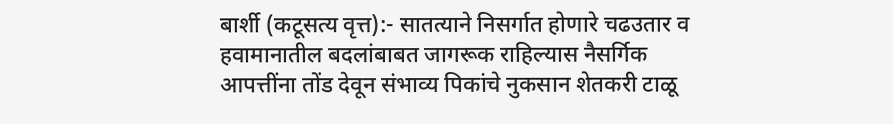बार्शी (कटूसत्य वृत्त):- सातत्याने निसर्गात होणारे चढउतार व हवामानातील बदलांबाबत जागरूक राहिल्यास नैसर्गिक आपत्तींना तोंड देवून संभाव्य पिकांचे नुकसान शेतकरी टाळू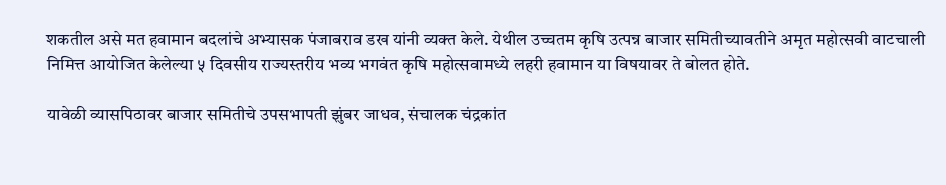शकतील असे मत हवामान बदलांचे अभ्यासक पंजाबराव डख यांनी व्यक्त केले. येथील उच्चतम कृषि उत्पन्न बाजार समितीच्यावतीने अमृत महोत्सवी वाटचाली निमित्त आयोजित केलेल्या ५ दिवसीय राज्यस्तरीय भव्य भगवंत कृषि महोत्सवामध्ये लहरी हवामान या विषयावर ते बोलत होते.

यावेळी व्यासपिठावर बाजार समितीचे उपसभापती झुंबर जाधव, संचालक चंद्रकांत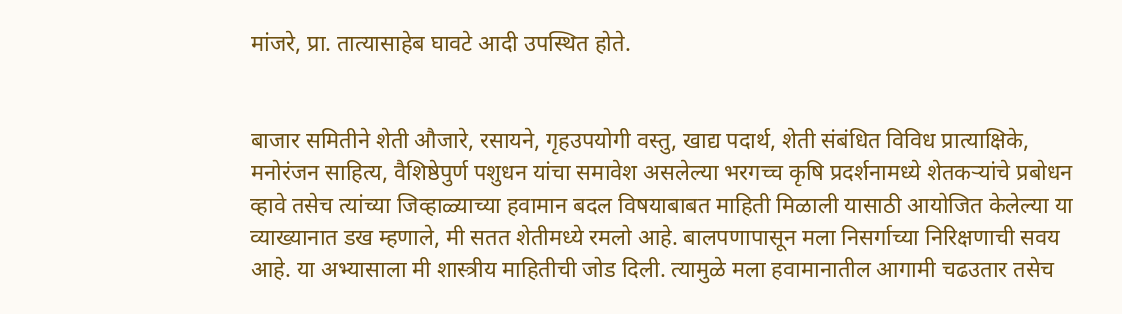मांजरे, प्रा. तात्यासाहेब घावटे आदी उपस्थित होते.


बाजार समितीने शेती औजारे, रसायने, गृहउपयोगी वस्तु, खाद्य पदार्थ, शेती संबंधित विविध प्रात्याक्षिके, मनोरंजन साहित्य, वैशिष्ठेपुर्ण पशुधन यांचा समावेश असलेल्या भरगच्च कृषि प्रदर्शनामध्ये शेतकऱ्यांचे प्रबोधन व्हावे तसेच त्यांच्या जिव्हाळ्याच्या हवामान बदल विषयाबाबत माहिती मिळाली यासाठी आयोजित केलेल्या या व्याख्यानात डख म्हणाले, मी सतत शेतीमध्ये रमलो आहे. बालपणापासून मला निसर्गाच्या निरिक्षणाची सवय आहे. या अभ्यासाला मी शास्त्रीय माहितीची जोड दिली. त्यामुळे मला हवामानातील आगामी चढउतार तसेच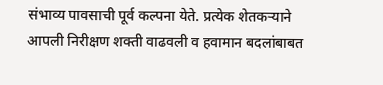संभाव्य पावसाची पूर्व कल्पना येते. प्रत्येक शेतकऱ्याने आपली निरीक्षण शक्ती वाढवली व हवामान बदलांबाबत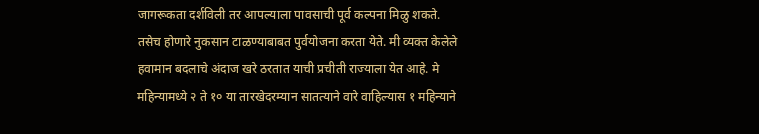जागरूकता दर्शविली तर आपल्याला पावसाची पूर्व कल्पना मिळु शकते. तसेच होणारे नुकसान टाळण्याबाबत पुर्वयोजना करता येते. मी व्यक्त केलेले हवामान बदलाचे अंदाज खरे ठरतात याची प्रचीती राज्याला येत आहे. मे महिन्यामध्ये २ ते १० या तारखेदरम्यान सातत्याने वारे वाहिल्यास १ महिन्याने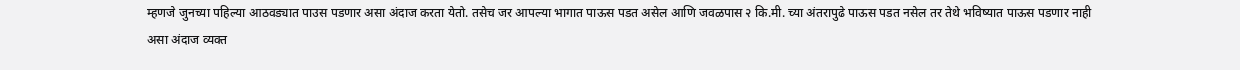म्हणजे जुनच्या पहिल्या आठवड्यात पाउस पडणार असा अंदाज करता येतो. तसेच जर आपल्या भागात पाऊस पडत असेल आणि जवळपास २ कि.मी. च्या अंतरापुढे पाऊस पडत नसेल तर तेथे भविष्यात पाऊस पडणार नाही असा अंदाज व्यक्त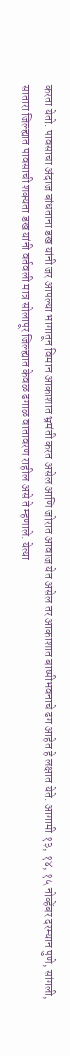करता येतो. पावसाचा अंदाज बांधताना डख यांनी जर आपल्या भागातून विमान आकाशात भ्रमंती करत असेल आणि जोरात आवाज येत असेल तर आकाशात बाष्पीभवनाचे ढग आहेत हे लक्षात येते. आगामी १३, १४, १५ नोव्हेंबर दरम्यान पुणे, सांगली, सातारा जिल्ह्यात पावसाची शक्यता डख यांनी वर्तवली मात्र सोलापूर जिल्ह्यात केवळ ढगाळ वातावरण राहील असे ते म्हणाले. येत्या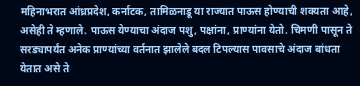महिनाभरात आंध्रप्रदेश, कर्नाटक, तामिळनाडू या राज्यात पाऊस होण्याची शक्यता आहे, असेही ते म्हणाले. पाऊस येण्याचा अंदाज पशु, पक्षांना, प्राण्यांना येतो. चिमणी पासून ते सरड्यापर्यंत अनेक प्राण्यांच्या वर्तनात झालेले बदल टिपल्यास पावसाचे अंदाज बांधता येतात असे ते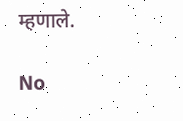म्हणाले.

No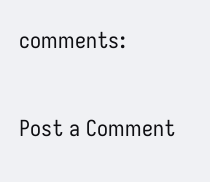comments:

Post a Comment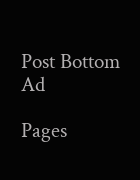Post Bottom Ad

Pages